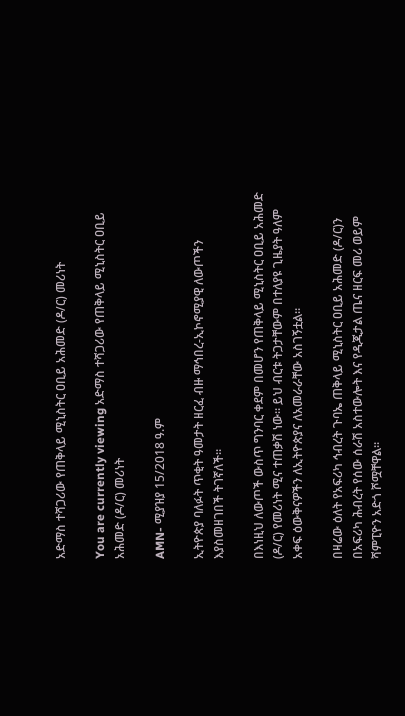አድማስ ተሻጋሪው የጠቅላይ ሚኒስትር ዐቢይ አሕመድ (ዶ/ር) መሪነት

You are currently viewing አድማስ ተሻጋሪው የጠቅላይ ሚኒስትር ዐቢይ አሕመድ (ዶ/ር) መሪነት

AMN- ሚያዝያ 15/2018 ዓ.ም

ኢትዮጵያ ባለፉት ጥቂት ዓመታት ዘርፈ ብዙ ማኅበረ-ኢኮኖሚያዊ ለውጦችን እያስመዘገበች ትገኛለች።

በእነዚህ ለውጦች ውስጥ ግንባር ቀደም በመሆን የጠቅላይ ሚኒስትር ዐቢይ አሕመድ (ዶ/ር) የመሪነት ሚና ተጠቃሽ ነው። ይህ ብርቱ ትጋታቸውም በተለያዩ ጊዜያት ዓለም አቀፍ ዕውቅናዎችን ለኢትዮጵያና ለአመራራቸው አስገኝቷል።

በዛሬው ዕለት የአፍሪካ ኅብረት ጉባኤ ጠቅላይ ሚኒስትር ዐቢይ አሕመድ (ዶ/ር)ን በአፍሪካ ሕብረት የሰው ሰራሽ አስተውሎት እና የዲጂታል ጤና ዘርፍ መሪ ወይም ሻምፒዮን አድጎ ሾሟቸዋል።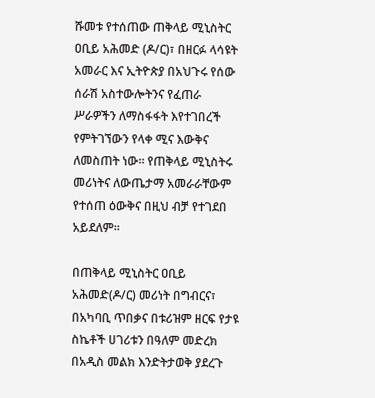ሹመቱ የተሰጠው ጠቅላይ ሚኒስትር ዐቢይ አሕመድ (ዶ/ር)፣ በዘርፉ ላሳዩት አመራር እና ኢትዮጵያ በአህጉሩ የሰው ሰራሽ አስተውሎትንና የፈጠራ ሥራዎችን ለማስፋፋት እየተገበረች የምትገኘውን የላቀ ሚና እውቅና ለመስጠት ነው። የጠቅላይ ሚኒስትሩ መሪነትና ለውጤታማ አመራራቸውም የተሰጠ ዕውቅና በዚህ ብቻ የተገደበ አይደለም።

በጠቅላይ ሚኒስትር ዐቢይ አሕመድ(ዶ/ር) መሪነት በግብርና፣ በአካባቢ ጥበቃና በቱሪዝም ዘርፍ የታዩ ስኬቶች ሀገሪቱን በዓለም መድረክ በአዲስ መልክ እንድትታወቅ ያደረጉ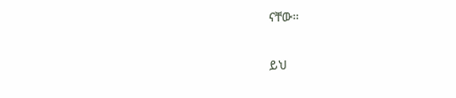ናቸው።

ይህ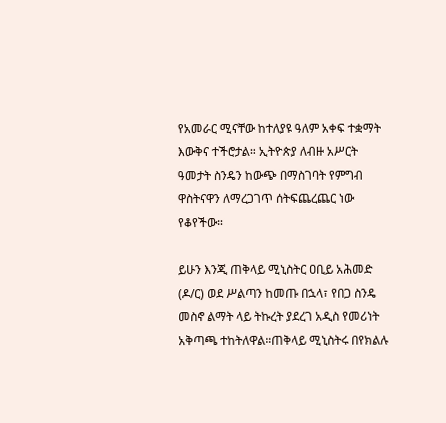የአመራር ሚናቸው ከተለያዩ ዓለም አቀፍ ተቋማት እውቅና ተችሮታል። ኢትዮጵያ ለብዙ አሥርት ዓመታት ስንዴን ከውጭ በማስገባት የምግብ ዋስትናዋን ለማረጋገጥ ሰትፍጨረጨር ነው የቆየችው።

ይሁን እንጂ ጠቅላይ ሚኒስትር ዐቢይ አሕመድ (ዶ/ር) ወደ ሥልጣን ከመጡ በኋላ፣ የበጋ ስንዴ መስኖ ልማት ላይ ትኩረት ያደረገ አዲስ የመሪነት አቅጣጫ ተከትለዋል።ጠቅላይ ሚኒስትሩ በየክልሉ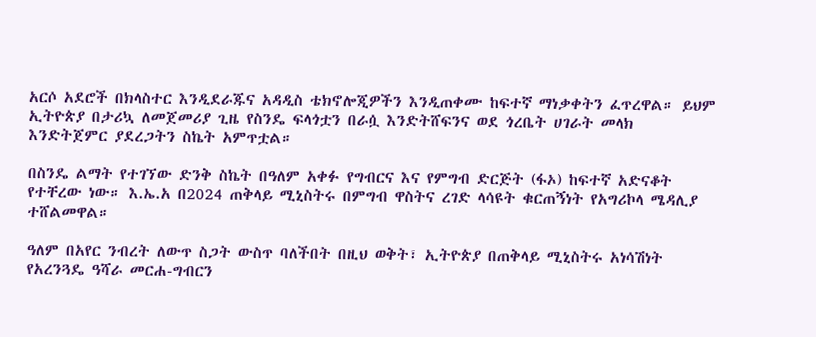አርሶ አደሮች በክላስተር እንዲደራጁና አዳዲስ ቴክኖሎጂዎችን እንዲጠቀሙ ከፍተኛ ማነቃቀትን ፈጥረዋል። ይህም ኢትዮጵያ በታሪኳ ለመጀመሪያ ጊዜ የስንዴ ፍላጎቷን በራሷ እንድትሸፍንና ወደ ጎረቤት ሀገራት መላክ እንድትጀምር ያደረጋትን ስኬት አምጥቷል።

በስንዴ ልማት የተገኘው ድንቅ ስኬት በዓለም አቀፉ የግብርና እና የምግብ ድርጅት (ፋኦ) ከፍተኛ አድናቆት የተቸረው ነው። እ.ኤ.አ በ2024 ጠቅላይ ሚኒስትሩ በምግብ ዋስትና ረገድ ላሳዩት ቁርጠኝነት የአግሪኮላ ሜዳሊያ ተሸልመዋል።

ዓለም በአየር ንብረት ለውጥ ስጋት ውስጥ ባለችበት በዚህ ወቅት፣ ኢትዮጵያ በጠቅላይ ሚኒስትሩ አነሳሽነት የአረንጓዴ ዓሻራ መርሐ-ግብርን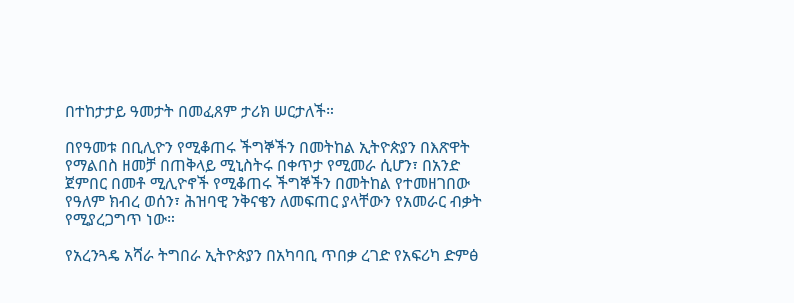በተከታታይ ዓመታት በመፈጸም ታሪክ ሠርታለች።

በየዓመቱ በቢሊዮን የሚቆጠሩ ችግኞችን በመትከል ኢትዮጵያን በእጽዋት የማልበስ ዘመቻ በጠቅላይ ሚኒስትሩ በቀጥታ የሚመራ ሲሆን፣ በአንድ ጀምበር በመቶ ሚሊዮኖች የሚቆጠሩ ችግኞችን በመትከል የተመዘገበው የዓለም ክብረ ወሰን፣ ሕዝባዊ ንቅናቄን ለመፍጠር ያላቸውን የአመራር ብቃት የሚያረጋግጥ ነው።

የአረንጓዴ አሻራ ትግበራ ኢትዮጵያን በአካባቢ ጥበቃ ረገድ የአፍሪካ ድምፅ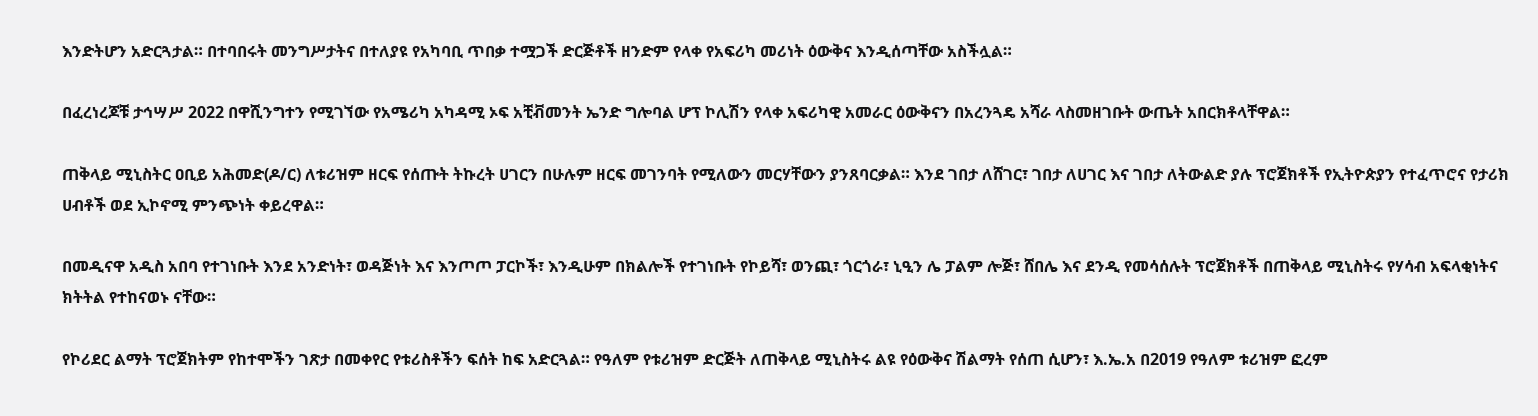እንድትሆን አድርጓታል። በተባበሩት መንግሥታትና በተለያዩ የአካባቢ ጥበቃ ተሟጋች ድርጅቶች ዘንድም የላቀ የአፍሪካ መሪነት ዕውቅና እንዲሰጣቸው አስችሏል።

በፈረነረጆቹ ታኅሣሥ 2022 በዋሺንግተን የሚገኘው የአሜሪካ አካዳሚ ኦፍ አቺቭመንት ኤንድ ግሎባል ሆፕ ኮሊሽን የላቀ አፍሪካዊ አመራር ዕውቅናን በአረንጓዴ አሻራ ላስመዘገቡት ውጤት አበርክቶላቸዋል።

ጠቅላይ ሚኒስትር ዐቢይ አሕመድ(ዶ/ር) ለቱሪዝም ዘርፍ የሰጡት ትኩረት ሀገርን በሁሉም ዘርፍ መገንባት የሚለውን መርሃቸውን ያንጸባርቃል። እንደ ገበታ ለሸገር፣ ገበታ ለሀገር እና ገበታ ለትውልድ ያሉ ፕሮጀክቶች የኢትዮጵያን የተፈጥሮና የታሪክ ሀብቶች ወደ ኢኮኖሚ ምንጭነት ቀይረዋል።

በመዲናዋ አዲስ አበባ የተገነቡት እንደ አንድነት፣ ወዳጅነት እና እንጦጦ ፓርኮች፣ እንዲሁም በክልሎች የተገነቡት የኮይሻ፣ ወንጪ፣ ጎርጎራ፣ ኒዒን ሌ ፓልም ሎጅ፣ ሸበሌ እና ደንዲ የመሳሰሉት ፕሮጀክቶች በጠቅላይ ሚኒስትሩ የሃሳብ አፍላቂነትና ክትትል የተከናወኑ ናቸው።

የኮሪደር ልማት ፕሮጀክትም የከተሞችን ገጽታ በመቀየር የቱሪስቶችን ፍሰት ከፍ አድርጓል። የዓለም የቱሪዝም ድርጅት ለጠቅላይ ሚኒስትሩ ልዩ የዕውቅና ሽልማት የሰጠ ሲሆን፣ እ.ኤ.አ በ2019 የዓለም ቱሪዝም ፎረም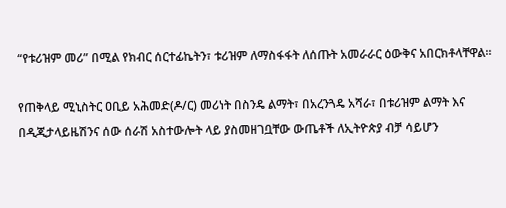“የቱሪዝም መሪ” በሚል የክብር ሰርተፊኬትን፣ ቱሪዝም ለማስፋፋት ለሰጡት አመራራር ዕውቅና አበርክቶላቸዋል።

የጠቅላይ ሚኒስትር ዐቢይ አሕመድ(ዶ/ር) መሪነት በስንዴ ልማት፣ በአረንጓዴ አሻራ፣ በቱሪዝም ልማት እና በዲጂታላይዜሽንና ሰው ሰራሽ አስተውሎት ላይ ያስመዘገቧቸው ውጤቶች ለኢትዮጵያ ብቻ ሳይሆን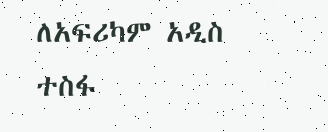ለአፍሪካም አዲስ ተስፋ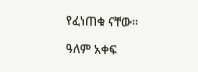የፈነጠቁ ናቸው።

ዓለም አቀፍ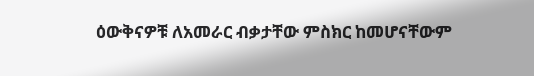ዕውቅናዎቹ ለአመራር ብቃታቸው ምስክር ከመሆናቸውም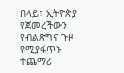በላይ፣ ኢትዮጵያ የጀመረችውን የብልጽግና ጉዞ የሚያፋጥኑ ተጨማሪ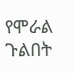የሞራል ጉልበት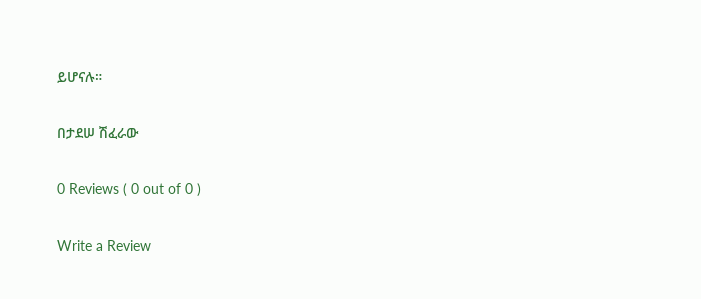ይሆናሉ።

በታደሠ ሽፈራው

0 Reviews ( 0 out of 0 )

Write a Review